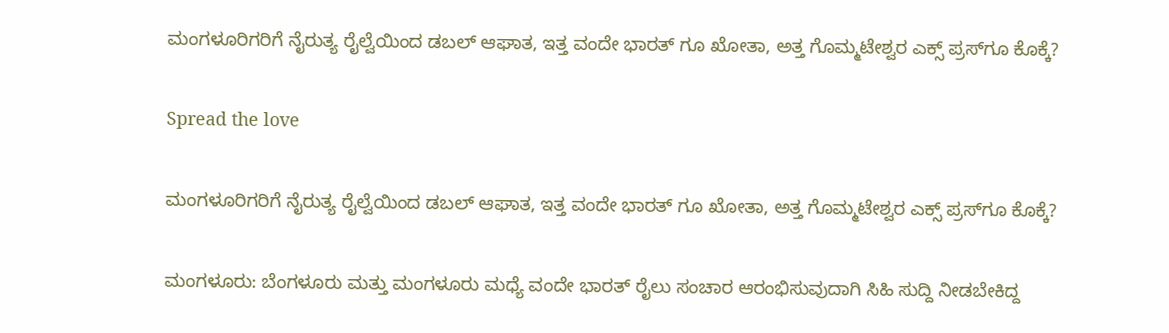ಮಂಗಳೂರಿಗರಿಗೆ ನೈರುತ್ಯ ರೈಲ್ವೆಯಿಂದ ಡಬಲ್ ಆಘಾತ, ಇತ್ತ ವಂದೇ ಭಾರತ್ ಗೂ ಖೋತಾ, ಅತ್ತ ಗೊಮ್ಮಟೇಶ್ವರ ಎಕ್ಸ್ ಪ್ರಸ್‌ಗೂ ಕೊಕ್ಕೆ?

Spread the love

ಮಂಗಳೂರಿಗರಿಗೆ ನೈರುತ್ಯ ರೈಲ್ವೆಯಿಂದ ಡಬಲ್ ಆಘಾತ, ಇತ್ತ ವಂದೇ ಭಾರತ್ ಗೂ ಖೋತಾ, ಅತ್ತ ಗೊಮ್ಮಟೇಶ್ವರ ಎಕ್ಸ್ ಪ್ರಸ್‌ಗೂ ಕೊಕ್ಕೆ?

ಮಂಗಳೂರು: ಬೆಂಗಳೂರು ಮತ್ತು ಮಂಗಳೂರು ಮಧ್ಯೆ ವಂದೇ ಭಾರತ್ ರೈಲು ಸಂಚಾರ ಆರಂಭಿಸುವುದಾಗಿ ಸಿಹಿ ಸುದ್ದಿ ನೀಡಬೇಕಿದ್ದ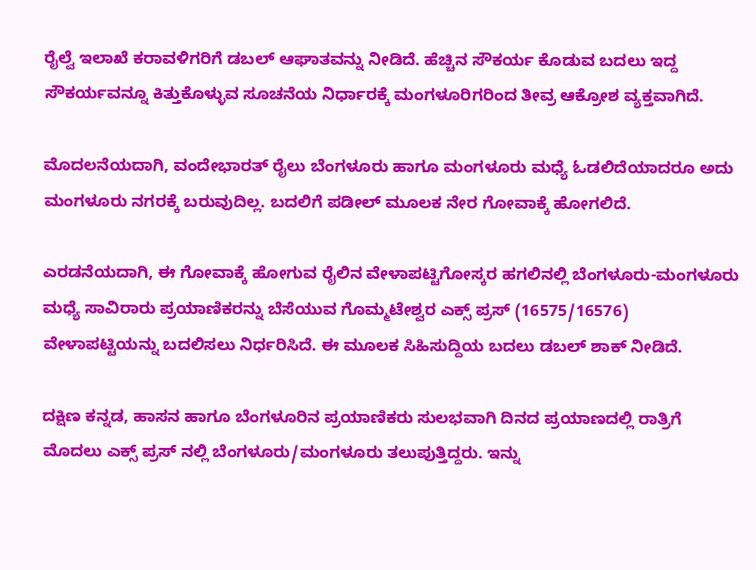ರೈಲ್ವೆ ಇಲಾಖೆ ಕರಾವಳಿಗರಿಗೆ ಡಬಲ್ ಆಘಾತವನ್ನು ನೀಡಿದೆ. ಹೆಚ್ಚಿನ ಸೌಕರ್ಯ ಕೊಡುವ ಬದಲು ಇದ್ದ ಸೌಕರ್ಯವನ್ನೂ ಕಿತ್ತುಕೊಳ್ಳುವ ಸೂಚನೆಯ ನಿರ್ಧಾರಕ್ಕೆ ಮಂಗಳೂರಿಗರಿಂದ ತೀವ್ರ ಆಕ್ರೋಶ ವ್ಯಕ್ತವಾಗಿದೆ.

ಮೊದಲನೆಯದಾಗಿ, ವಂದೇಭಾರತ್ ರೈಲು ಬೆಂಗಳೂರು ಹಾಗೂ ಮಂಗಳೂರು ಮಧ್ಯೆ ಓಡಲಿದೆಯಾದರೂ ಅದು ಮಂಗಳೂರು ನಗರಕ್ಕೆ ಬರುವುದಿಲ್ಲ. ಬದಲಿಗೆ ಪಡೀಲ್ ಮೂಲಕ ನೇರ ಗೋವಾಕ್ಕೆ ಹೋಗಲಿದೆ.

ಎರಡನೆಯದಾಗಿ, ಈ ಗೋವಾಕ್ಕೆ ಹೋಗುವ ರೈಲಿನ ವೇಳಾಪಟ್ಟಿಗೋಸ್ಕರ ಹಗಲಿನಲ್ಲಿ ಬೆಂಗಳೂರು-ಮಂಗಳೂರು ಮಧ್ಯೆ ಸಾವಿರಾರು ಪ್ರಯಾಣಿಕರನ್ನು ಬೆಸೆಯುವ ಗೊಮ್ಮಟೇಶ್ವರ ಎಕ್ಸ್ ಪ್ರಸ್ (16575/16576) ವೇಳಾಪಟ್ಟಿಯನ್ನು ಬದಲಿಸಲು ನಿರ್ಧರಿಸಿದೆ. ಈ ಮೂಲಕ ಸಿಹಿಸುದ್ದಿಯ ಬದಲು ಡಬಲ್ ಶಾಕ್ ನೀಡಿದೆ.

ದಕ್ಷಿಣ ಕನ್ನಡ, ಹಾಸನ ಹಾಗೂ ಬೆಂಗಳೂರಿನ ಪ್ರಯಾಣಿಕರು ಸುಲಭವಾಗಿ ದಿನದ ಪ್ರಯಾಣದಲ್ಲಿ ರಾತ್ರಿಗೆ ಮೊದಲು ಎಕ್ಸ್ ಪ್ರಸ್ ನಲ್ಲಿ ಬೆಂಗಳೂರು/ಮಂಗಳೂರು ತಲುಪುತ್ತಿದ್ದರು. ಇನ್ನು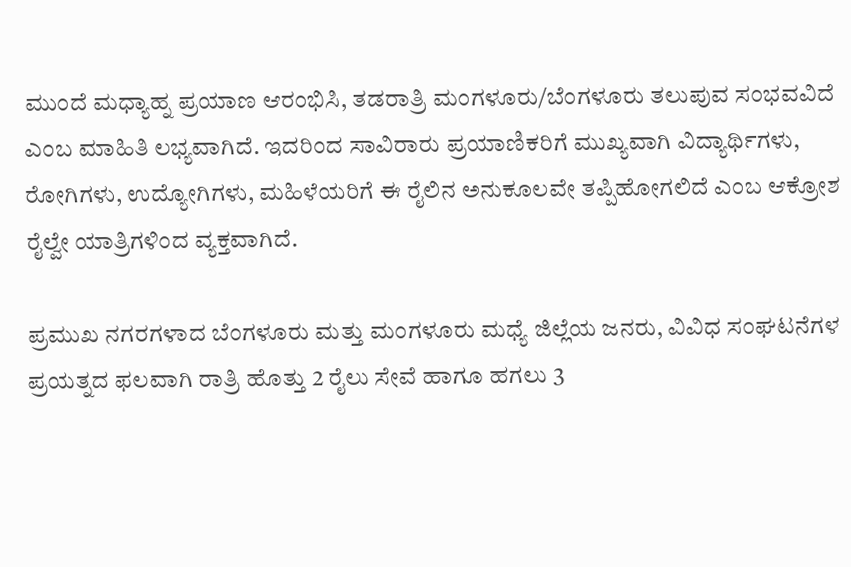ಮುಂದೆ ಮಧ್ಯಾಹ್ನ ಪ್ರಯಾಣ ಆರಂಭಿಸಿ, ತಡರಾತ್ರಿ ಮಂಗಳೂರು/ಬೆಂಗಳೂರು ತಲುಪುವ ಸಂಭವವಿದೆ ಎಂಬ ಮಾಹಿತಿ ಲಭ್ಯವಾಗಿದೆ. ಇದರಿಂದ ಸಾವಿರಾರು ಪ್ರಯಾಣಿಕರಿಗೆ ಮುಖ್ಯವಾಗಿ ವಿದ್ಯಾರ್ಥಿಗಳು, ರೋಗಿಗಳು, ಉದ್ಯೋಗಿಗಳು, ಮಹಿಳೆಯರಿಗೆ ಈ ರೈಲಿನ ಅನುಕೂಲವೇ ತಪ್ಪಿಹೋಗಲಿದೆ ಎಂಬ ಆಕ್ರೋಶ ರೈಲ್ವೇ ಯಾತ್ರಿಗಳಿಂದ ವ್ಯಕ್ತವಾಗಿದೆ.

ಪ್ರಮುಖ ನಗರಗಳಾದ ಬೆಂಗಳೂರು ಮತ್ತು ಮಂಗಳೂರು ಮಧ್ಯೆ ಜಿಲ್ಲೆಯ ಜನರು, ವಿವಿಧ ಸಂಘಟನೆಗಳ ಪ್ರಯತ್ನದ ಫಲವಾಗಿ ರಾತ್ರಿ ಹೊತ್ತು 2 ರೈಲು ಸೇವೆ ಹಾಗೂ ಹಗಲು 3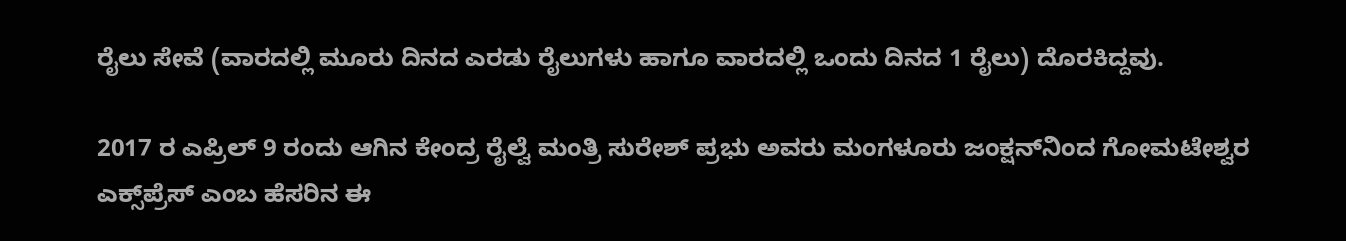ರೈಲು ಸೇವೆ (ವಾರದಲ್ಲಿ ಮೂರು ದಿನದ ಎರಡು ರೈಲುಗಳು ಹಾಗೂ ವಾರದಲ್ಲಿ ಒಂದು ದಿನದ 1 ರೈಲು) ದೊರಕಿದ್ದವು.

2017 ರ ಎಪ್ರಿಲ್ 9 ರಂದು ಆಗಿನ ಕೇಂದ್ರ ರೈಲ್ವೆ ಮಂತ್ರಿ ಸುರೇಶ್ ಪ್ರಭು ಅವರು ಮಂಗಳೂರು ಜಂಕ್ಷನ್‌ನಿಂದ ಗೋಮಟೇಶ್ವರ ಎಕ್ಸ್‌ಪ್ರೆಸ್ ಎಂಬ ಹೆಸರಿನ ಈ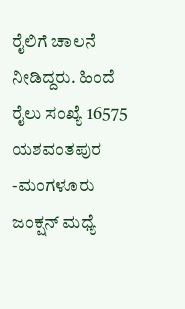ರೈಲಿಗೆ ಚಾಲನೆ ನೀಡಿದ್ದರು. ಹಿಂದೆ ರೈಲು ಸಂಖ್ಯೆ 16575 ಯಶವಂತಪುರ -ಮಂಗಳೂರು ಜಂಕ್ಷನ್ ಮಧ್ಯೆ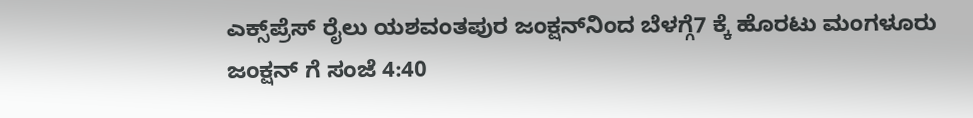ಎಕ್ಸ್‌ಪ್ರೆಸ್ ರೈಲು ಯಶವಂತಪುರ ಜಂಕ್ಷನ್‌ನಿಂದ ಬೆಳಗ್ಗೆ7 ಕ್ಕೆ ಹೊರಟು ಮಂಗಳೂರು ಜಂಕ್ಷನ್ ಗೆ ಸಂಜೆ 4:40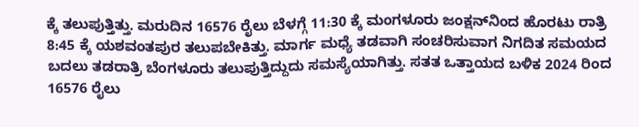ಕ್ಕೆ ತಲುಪುತ್ತಿತ್ತು. ಮರುದಿನ 16576 ರೈಲು ಬೆಳಗ್ಗೆ 11:30 ಕ್ಕೆ ಮಂಗಳೂರು ಜಂಕ್ಷನ್‌ನಿಂದ ಹೊರಟು ರಾತ್ರಿ 8:45 ಕ್ಕೆ ಯಶವಂತಪುರ ತಲುಪಬೇಕಿತ್ತು. ಮಾರ್ಗ ಮಧ್ಯೆ ತಡವಾಗಿ ಸಂಚರಿಸುವಾಗ ನಿಗದಿತ ಸಮಯದ ಬದಲು ತಡರಾತ್ರಿ ಬೆಂಗಳೂರು ತಲುಪುತ್ತಿದ್ದುದು ಸಮಸ್ಯೆಯಾಗಿತ್ತು. ಸತತ ಒತ್ತಾಯದ ಬಳಿಕ 2024 ರಿಂದ 16576 ರೈಲು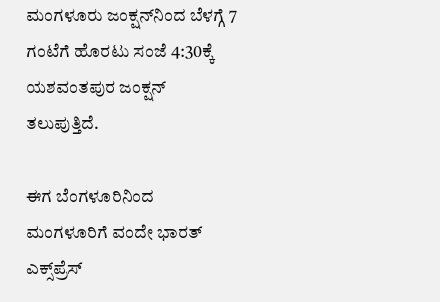ಮಂಗಳೂರು ಜಂಕ್ಷನ್‌ನಿಂದ ಬೆಳಗ್ಗೆ 7 ಗಂಟೆಗೆ ಹೊರಟು ಸಂಜೆ 4:30ಕ್ಕೆ ಯಶವಂತಪುರ ಜಂಕ್ಷನ್ ತಲುಪುತ್ತಿದೆ.

ಈಗ ಬೆಂಗಳೂರಿನಿಂದ ಮಂಗಳೂರಿಗೆ ವಂದೇ ಭಾರತ್ ಎಕ್ಸ್‌ಪ್ರೆಸ್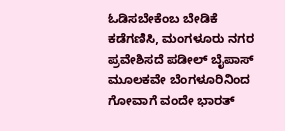ಓಡಿಸಬೇಕೆಂಬ ಬೇಡಿಕೆ ಕಡೆಗಣಿಸಿ, ಮಂಗಳೂರು ನಗರ ಪ್ರವೇಶಿಸದೆ ಪಡೀಲ್ ಬೈಪಾಸ್ ಮೂಲಕವೇ ಬೆಂಗಳೂರಿನಿಂದ ಗೋವಾಗೆ ವಂದೇ ಭಾರತ್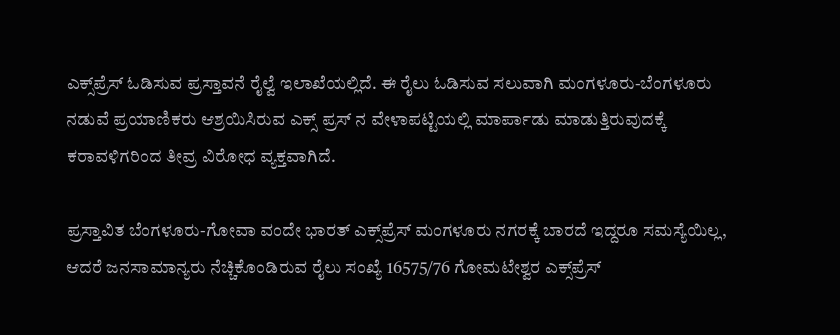ಎಕ್ಸ್‌ಪ್ರೆಸ್ ಓಡಿಸುವ ಪ್ರಸ್ತಾವನೆ ರೈಲ್ವೆ ಇಲಾಖೆಯಲ್ಲಿದೆ. ಈ ರೈಲು ಓಡಿಸುವ ಸಲುವಾಗಿ ಮಂಗಳೂರು-ಬೆಂಗಳೂರು ನಡುವೆ ಪ್ರಯಾಣಿಕರು ಆಶ್ರಯಿಸಿರುವ ಎಕ್ಸ್ ಪ್ರಸ್ ನ ವೇಳಾಪಟ್ಟಿಯಲ್ಲಿ ಮಾರ್ಪಾಡು ಮಾಡುತ್ತಿರುವುದಕ್ಕೆ ಕರಾವಳಿಗರಿಂದ ತೀವ್ರ ವಿರೋಧ ವ್ಯಕ್ತವಾಗಿದೆ.

ಪ್ರಸ್ತಾವಿತ ಬೆಂಗಳೂರು-ಗೋವಾ ವಂದೇ ಭಾರತ್ ಎಕ್ಸ್‌ಪ್ರೆಸ್ ಮಂಗಳೂರು ನಗರಕ್ಕೆ ಬಾರದೆ ಇದ್ದರೂ ಸಮಸ್ಯೆಯಿಲ್ಲ, ಆದರೆ ಜನಸಾಮಾನ್ಯರು ನೆಚ್ಚಿಕೊಂಡಿರುವ ರೈಲು ಸಂಖ್ಯೆ 16575/76 ಗೋಮಟೇಶ್ವರ ಎಕ್ಸ್‌ಪ್ರೆಸ್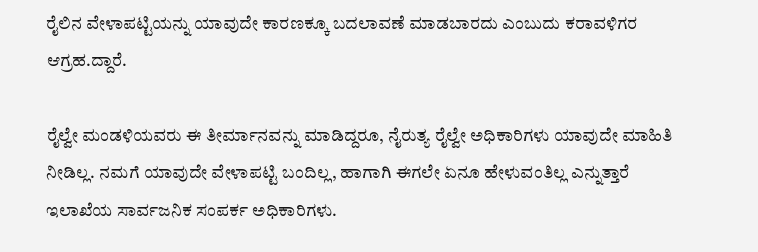ರೈಲಿನ ವೇಳಾಪಟ್ಟಿಯನ್ನು ಯಾವುದೇ ಕಾರಣಕ್ಕೂ ಬದಲಾವಣೆ ಮಾಡಬಾರದು ಎಂಬುದು ಕರಾವಳಿಗರ ಆಗ್ರಹ.ದ್ದಾರೆ.

ರೈಲ್ವೇ ಮಂಡಳಿಯವರು ಈ ತೀರ್ಮಾನವನ್ನು ಮಾಡಿದ್ದರೂ, ನೈರುತ್ಯ ರೈಲ್ವೇ ಅಧಿಕಾರಿಗಳು ಯಾವುದೇ ಮಾಹಿತಿ ನೀಡಿಲ್ಲ. ನಮಗೆ ಯಾವುದೇ ವೇಳಾಪಟ್ಟಿ ಬಂದಿಲ್ಲ, ಹಾಗಾಗಿ ಈಗಲೇ ಏನೂ ಹೇಳುವಂತಿಲ್ಲ ಎನ್ನುತ್ತಾರೆ ಇಲಾಖೆಯ ಸಾರ್ವಜನಿಕ ಸಂಪರ್ಕ ಅಧಿಕಾರಿಗಳು.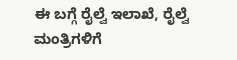ಈ ಬಗ್ಗೆ ರೈಲ್ವೆ ಇಲಾಖೆ, ರೈಲ್ವೆ ಮಂತ್ರಿಗಳಿಗೆ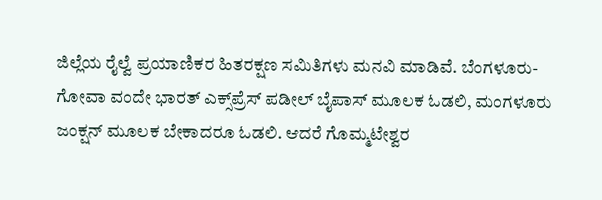ಜಿಲ್ಲೆಯ ರೈಲ್ವೆ ಪ್ರಯಾಣಿಕರ ಹಿತರಕ್ಷಣ ಸಮಿತಿಗಳು ಮನವಿ ಮಾಡಿವೆ. ಬೆಂಗಳೂರು-ಗೋವಾ ವಂದೇ ಭಾರತ್‌ ಎಕ್ಸ್‌ಪ್ರೆಸ್‌ ಪಡೀಲ್ ಬೈಪಾಸ್ ಮೂಲಕ ಓಡಲಿ, ಮಂಗಳೂರು ಜಂಕ್ಷನ್ ಮೂಲಕ ಬೇಕಾದರೂ ಓಡಲಿ. ಆದರೆ ಗೊಮ್ಮಟೇಶ್ವರ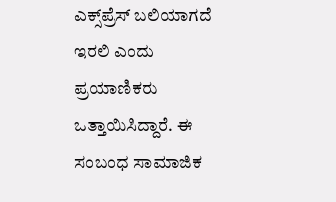ಎಕ್ಸ್‌ಪ್ರೆಸ್‌ ಬಲಿಯಾಗದೆ ಇರಲಿ ಎಂದು ಪ್ರಯಾಣಿಕರು ಒತ್ತಾಯಿಸಿದ್ದಾರೆ. ಈ ಸಂಬಂಧ ಸಾಮಾಜಿಕ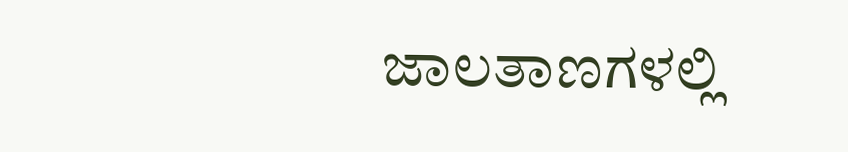ಜಾಲತಾಣಗಳಲ್ಲಿ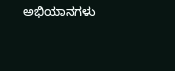ಅಭಿಯಾನಗಳು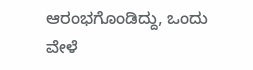ಆರಂಭಗೊಂಡಿದ್ದು, ಒಂದು ವೇಳೆ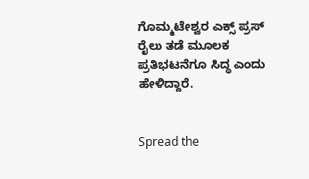ಗೊಮ್ಮಟೇಶ್ವರ ಎಕ್ಸ್ ಪ್ರಸ್ ರೈಲು ತಡೆ ಮೂಲಕ ಪ್ರತಿಭಟನೆಗೂ ಸಿದ್ಧ ಎಂದು ಹೇಳಿದ್ದಾರೆ.


Spread the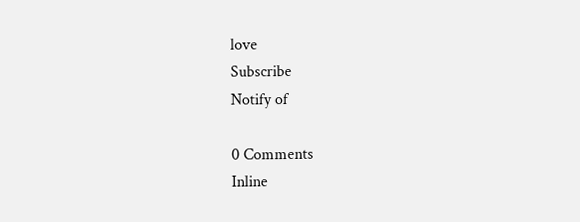love
Subscribe
Notify of

0 Comments
Inline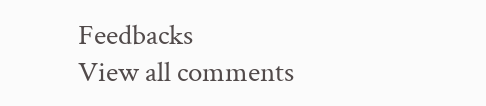Feedbacks
View all comments